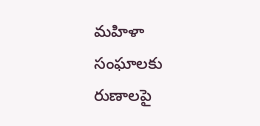మహిళా సంఘాలకు రుణాలపై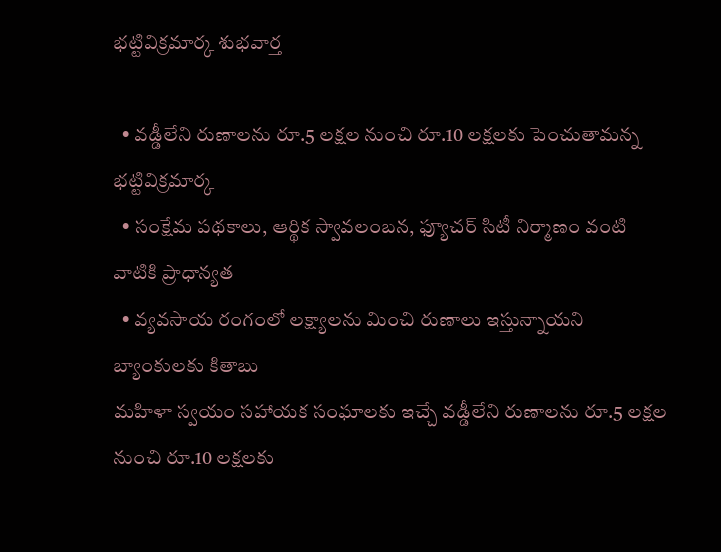భట్టివిక్రమార్క శుభవార్త

  • వడ్డీలేని రుణాలను రూ.5 లక్షల నుంచి రూ.10 లక్షలకు పెంచుతామన్న భట్టివిక్రమార్క
  • సంక్షేమ పథకాలు, ఆర్థిక స్వావలంబన, ఫ్యూచర్ సిటీ నిర్మాణం వంటి వాటికి ప్రాధాన్యత
  • వ్యవసాయ రంగంలో లక్ష్యాలను మించి రుణాలు ఇస్తున్నాయని బ్యాంకులకు కితాబు
మహిళా స్వయం సహాయక సంఘాలకు ఇచ్చే వడ్డీలేని రుణాలను రూ.5 లక్షల నుంచి రూ.10 లక్షలకు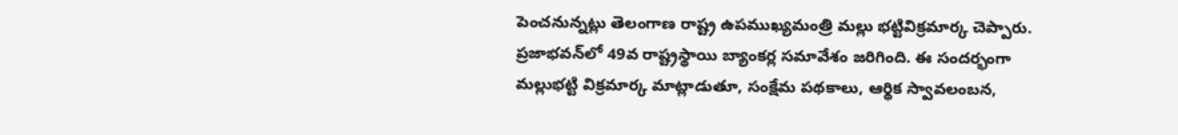పెంచనున్నట్లు తెలంగాణ రాష్ట్ర ఉపముఖ్యమంత్రి మల్లు భట్టివిక్రమార్క చెప్పారు. ప్రజాభవన్‌లో 49వ రాష్ట్రస్థాయి బ్యాంకర్ల సమావేశం జరిగింది. ఈ సందర్భంగా మల్లుభట్టి విక్రమార్క మాట్లాడుతూ, సంక్షేమ పథకాలు, ఆర్థిక స్వావలంబన,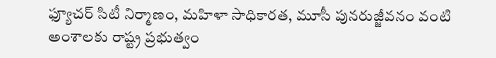ఫ్యూచర్ సిటీ నిర్మాణం, మహిళా సాధికారత, మూసీ పునరుజ్జీవనం వంటి అంశాలకు రాష్ట్ర ప్రభుత్వం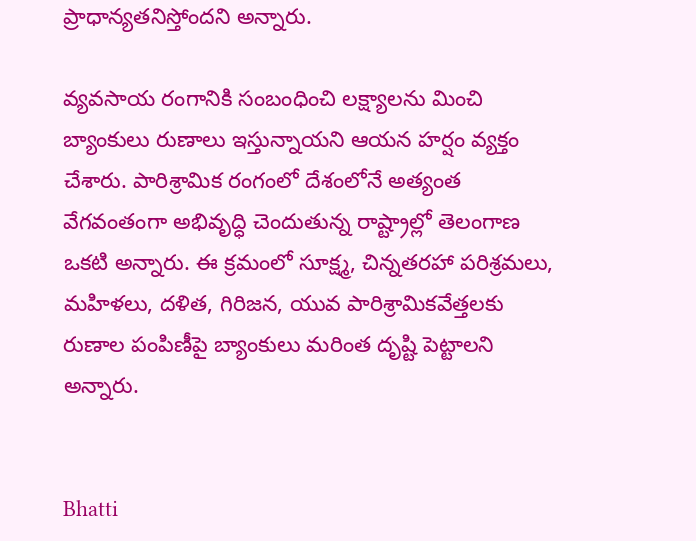ప్రాధాన్యతనిస్తోందని అన్నారు.

వ్యవసాయ రంగానికి సంబంధించి లక్ష్యాలను మించి బ్యాంకులు రుణాలు ఇస్తున్నాయని ఆయన హర్షం వ్యక్తం చేశారు. పారిశ్రామిక రంగంలో దేశంలోనే అత్యంత వేగవంతంగా అభివృద్ధి చెందుతున్న రాష్ట్రాల్లో తెలంగాణ ఒకటి అన్నారు. ఈ క్రమంలో సూక్ష్మ, చిన్నతరహా పరిశ్రమలు, మహిళలు, దళిత, గిరిజన, యువ పారిశ్రామికవేత్తలకు రుణాల పంపిణీపై బ్యాంకులు మరింత దృష్టి పెట్టాలని అన్నారు.


Bhatti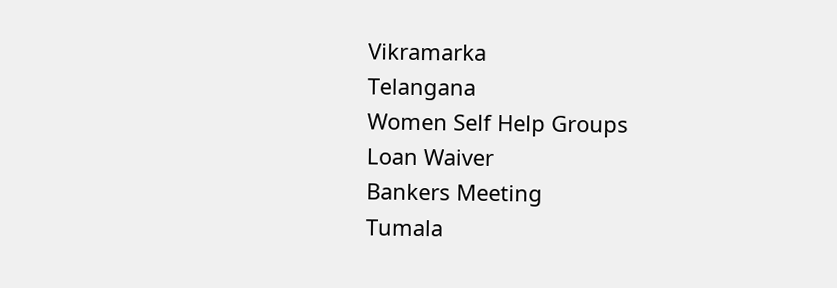Vikramarka
Telangana
Women Self Help Groups
Loan Waiver
Bankers Meeting
Tumala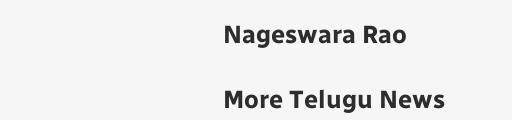Nageswara Rao

More Telugu News